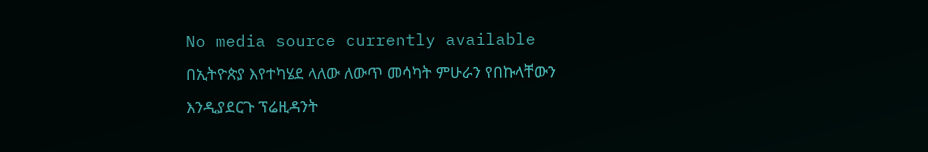No media source currently available
በኢትዮጵያ እየተካሄደ ላለው ለውጥ መሳካት ምሁራን የበኩላቸውን እንዲያደርጉ ፕሬዚዳንት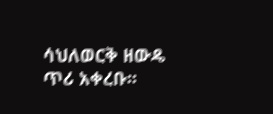ሳህለወርቅ ዘውዴ ጥሪ አቀረቡ፡፡